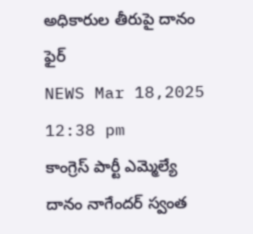అధికారుల తీరుపై దానం ఫైర్
NEWS Mar 18,2025 12:38 pm
కాంగ్రెస్ పార్టీ ఎమ్మెల్యే దానం నాగేందర్ స్వంత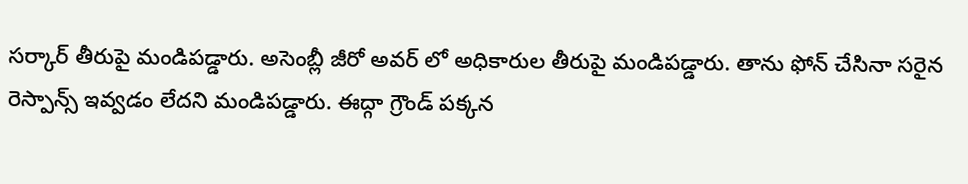సర్కార్ తీరుపై మండిపడ్డారు. అసెంబ్లీ జీరో అవర్ లో అధికారుల తీరుపై మండిపడ్డారు. తాను ఫోన్ చేసినా సరైన రెస్పాన్స్ ఇవ్వడం లేదని మండిపడ్డారు. ఈద్గా గ్రౌండ్ పక్కన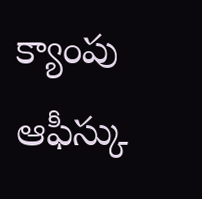క్యాంపు ఆఫీస్కు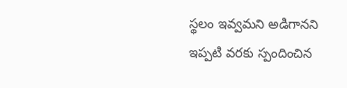స్థలం ఇవ్వమని అడిగానని ఇప్పటి వరకు స్పందించిన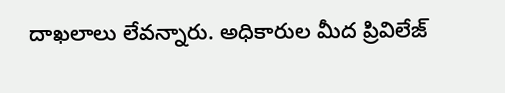దాఖలాలు లేవన్నారు. అధికారుల మీద ప్రివిలేజ్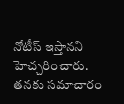నోటీస్ ఇస్తానని హెచ్చరించారు. తనకు సమాచారం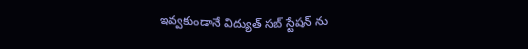ఇవ్వకుండానే విద్యుత్ సబ్ స్టేషన్ ను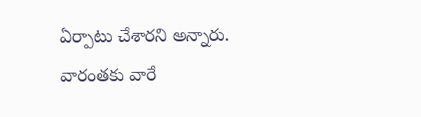ఏర్పాటు చేశారని అన్నారు. వారంతకు వారే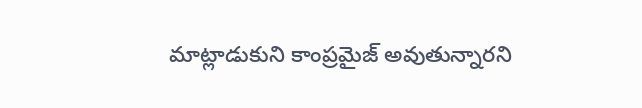మాట్లాడుకుని కాంప్రమైజ్ అవుతున్నారని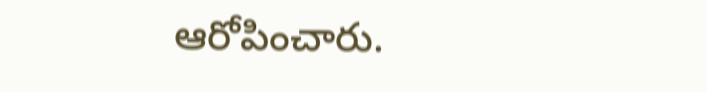ఆరోపించారు.